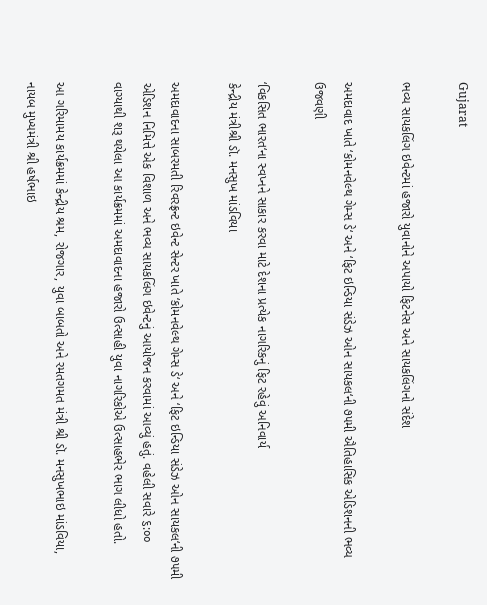Gujarat

ભવ્ય સાયકલિંગ ઇવેન્ટમાં હજારો યુવાનોને અપાયો ફિટનેસ અને સાયકલિંગનો સંદેશ

અમદાવાદ ખાતે ‘કોમનવેલ્થ ગેમ્સ ડે‘ અને ‘ફિટ ઇન્ડિયા સંડેઝ ઓન સાયકલ‘ની ૭૫મી ઐતિહાસિક એડિશનની ભવ્ય ઉજવણી

‘વિકસિત ભારત‘ના સ્વપ્નને સાકાર કરવા માટે દેશના પ્રત્યેક નાગરિકનું ફિટ રહેવું અનિવાર્ય
કેન્દ્રીય મંત્રીશ્રી ડૉ. મનસુખ માંડવિયા

અમદાવાદના સાબરમતી રિવરફ્રન્ટ ઇવેન્ટ સેન્ટર ખાતે ‘કોમનવેલ્થ ગેમ્સ ડે‘ અને ‘ફિટ ઇન્ડિયા સંડેઝ ઓન સાયકલ‘ની ૭૫મી એડિશન નિમિત્તે એક વિશાળ અને ભવ્ય સાયકલિંગ ઇવેન્ટનું આયોજન કરવામાં આવ્યું હતું. વહેલી સવારે ૬:૦૦ વાગ્યાથી શરૂ થયેલા આ કાર્યક્રમમાં અમદાવાદના હજારો ઉત્સાહી યુવા નાગરિકોએ ઉત્સાહભેર ભાગ લીધો હતો.

આ ગરિમામય કાર્યક્રમમાં કેન્દ્રીય શ્રમ, રોજગાર, યુવા બાબતો અને રમતગમત મંત્રી શ્રી ડૉ. મનસુખભાઇ માંડવિયા, નાયબ મુખ્યમંત્રી શ્રી હર્ષભાઇ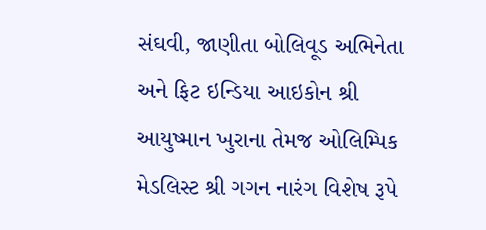સંઘવી, જાણીતા બોલિવૂડ અભિનેતા અને ફિટ ઇન્ડિયા આઇકોન શ્રી આયુષ્માન ખુરાના તેમજ ઓલિમ્પિક મેડલિસ્ટ શ્રી ગગન નારંગ વિશેષ રૂપે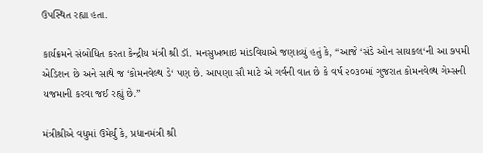ઉપસ્થિત રહ્યા હતા.

કાર્યક્રમને સંબોધિત કરતા કેન્દ્રીય મંત્રી શ્રી ડૉ. મનસુખભાઇ માંડવિયાએ જણાવ્યું હતું કે, “આજે ‘સંડે ઓન સાયકલ‘ની આ ૭૫મી એડિશન છે અને સાથે જ ‘કોમનવેલ્થ ડે‘ પણ છે. આપણા સૌ માટે એ ગર્વની વાત છે કે વર્ષ ૨૦૩૦માં ગુજરાત કોમનવેલ્થ ગેમ્સની યજમાની કરવા જઈ રહ્યું છે.”

મંત્રીશ્રીએ વધુમાં ઉમેર્યું કે, પ્રધાનમંત્રી શ્રી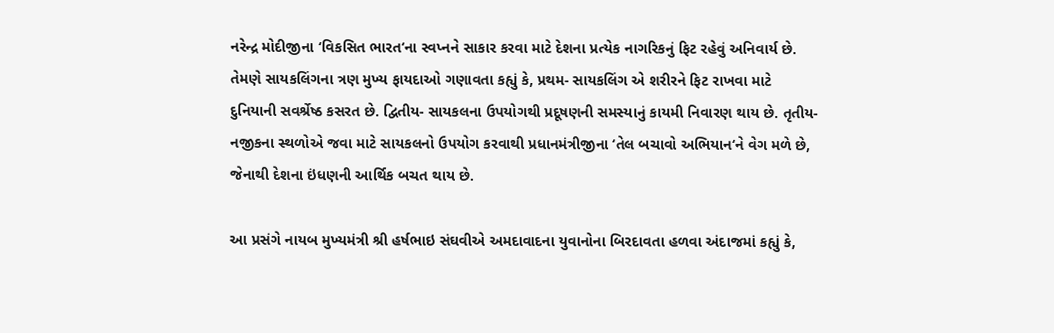નરેન્દ્ર મોદીજીના ‘વિકસિત ભારત‘ના સ્વપ્નને સાકાર કરવા માટે દેશના પ્રત્યેક નાગરિકનું ફિટ રહેવું અનિવાર્ય છે. તેમણે સાયકલિંગના ત્રણ મુખ્ય ફાયદાઓ ગણાવતા કહ્યું કે, પ્રથમ- સાયકલિંગ એ શરીરને ફિટ રાખવા માટે દુનિયાની સવર્શ્રેષ્ઠ કસરત છે. દ્વિતીય- સાયકલના ઉપયોગથી પ્રદૂષણની સમસ્યાનું કાયમી નિવારણ થાય છે. તૃતીય- નજીકના સ્થળોએ જવા માટે સાયકલનો ઉપયોગ કરવાથી પ્રધાનમંત્રીજીના ‘તેલ બચાવો અભિયાન‘ને વેગ મળે છે, જેનાથી દેશના ઇંધણની આર્થિક બચત થાય છે.

આ પ્રસંગે નાયબ મુખ્યમંત્રી શ્રી હર્ષભાઇ સંઘવીએ અમદાવાદના યુવાનોના બિરદાવતા હળવા અંદાજમાં કહ્યું કે,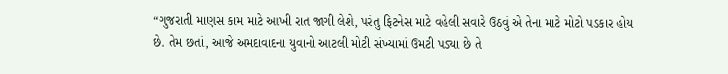“ગુજરાતી માણસ કામ માટે આખી રાત જાગી લેશે, પરંતુ ફિટનેસ માટે વહેલી સવારે ઉઠવું એ તેના માટે મોટો પડકાર હોય છે. તેમ છતાં, આજે અમદાવાદના યુવાનો આટલી મોટી સંખ્યામાં ઉમટી પડ્યા છે તે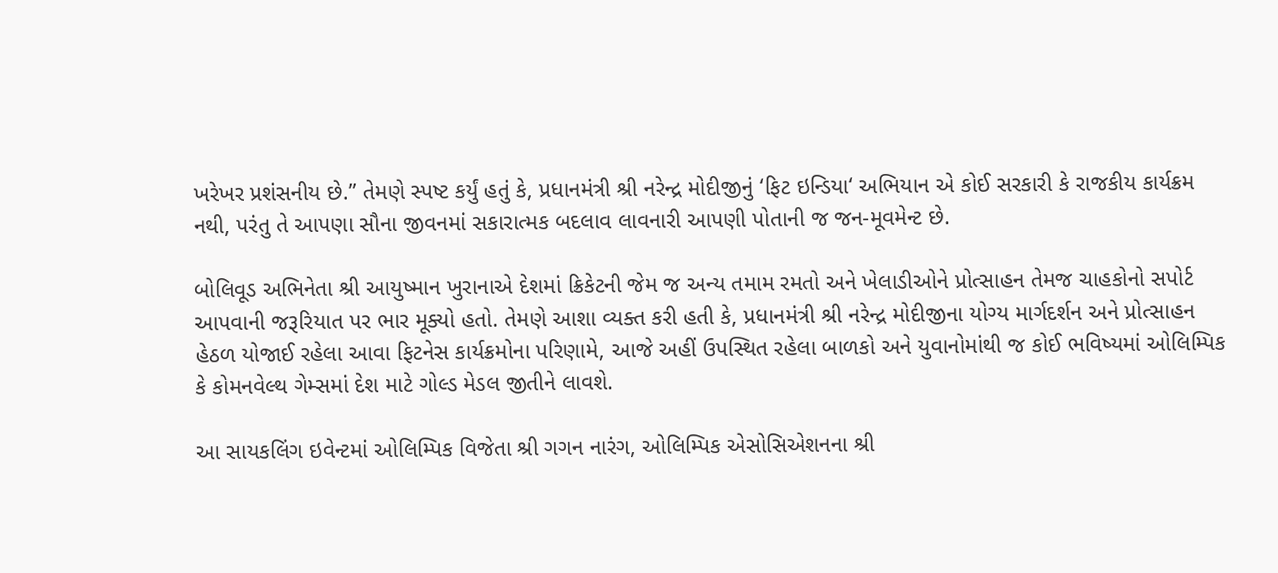ખરેખર પ્રશંસનીય છે.” તેમણે સ્પષ્ટ કર્યું હતું કે, પ્રધાનમંત્રી શ્રી નરેન્દ્ર મોદીજીનું ‘ફિટ ઇન્ડિયા‘ અભિયાન એ કોઈ સરકારી કે રાજકીય કાર્યક્રમ નથી, પરંતુ તે આપણા સૌના જીવનમાં સકારાત્મક બદલાવ લાવનારી આપણી પોતાની જ જન-મૂવમેન્ટ છે.

બોલિવૂડ અભિનેતા શ્રી આયુષ્માન ખુરાનાએ દેશમાં ક્રિકેટની જેમ જ અન્ય તમામ રમતો અને ખેલાડીઓને પ્રોત્સાહન તેમજ ચાહકોનો સપોર્ટ આપવાની જરૂરિયાત પર ભાર મૂક્યો હતો. તેમણે આશા વ્યક્ત કરી હતી કે, પ્રધાનમંત્રી શ્રી નરેન્દ્ર મોદીજીના યોગ્ય માર્ગદર્શન અને પ્રોત્સાહન હેઠળ યોજાઈ રહેલા આવા ફિટનેસ કાર્યક્રમોના પરિણામે, આજે અહીં ઉપસ્થિત રહેલા બાળકો અને યુવાનોમાંથી જ કોઈ ભવિષ્યમાં ઓલિમ્પિક કે કોમનવેલ્થ ગેમ્સમાં દેશ માટે ગોલ્ડ મેડલ જીતીને લાવશે.

આ સાયકલિંગ ઇવેન્ટમાં ઓલિમ્પિક વિજેતા શ્રી ગગન નારંગ, ઓલિમ્પિક એસોસિએશનના શ્રી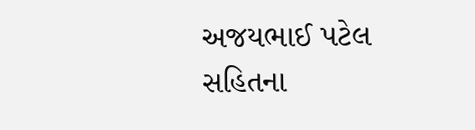અજયભાઈ પટેલ સહિતના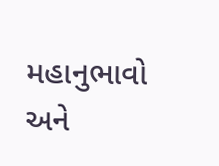મહાનુભાવો અને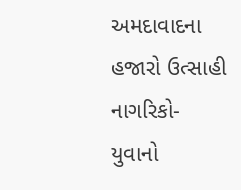અમદાવાદના હજારો ઉત્સાહી નાગરિકો-યુવાનો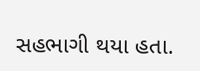સહભાગી થયા હતા.